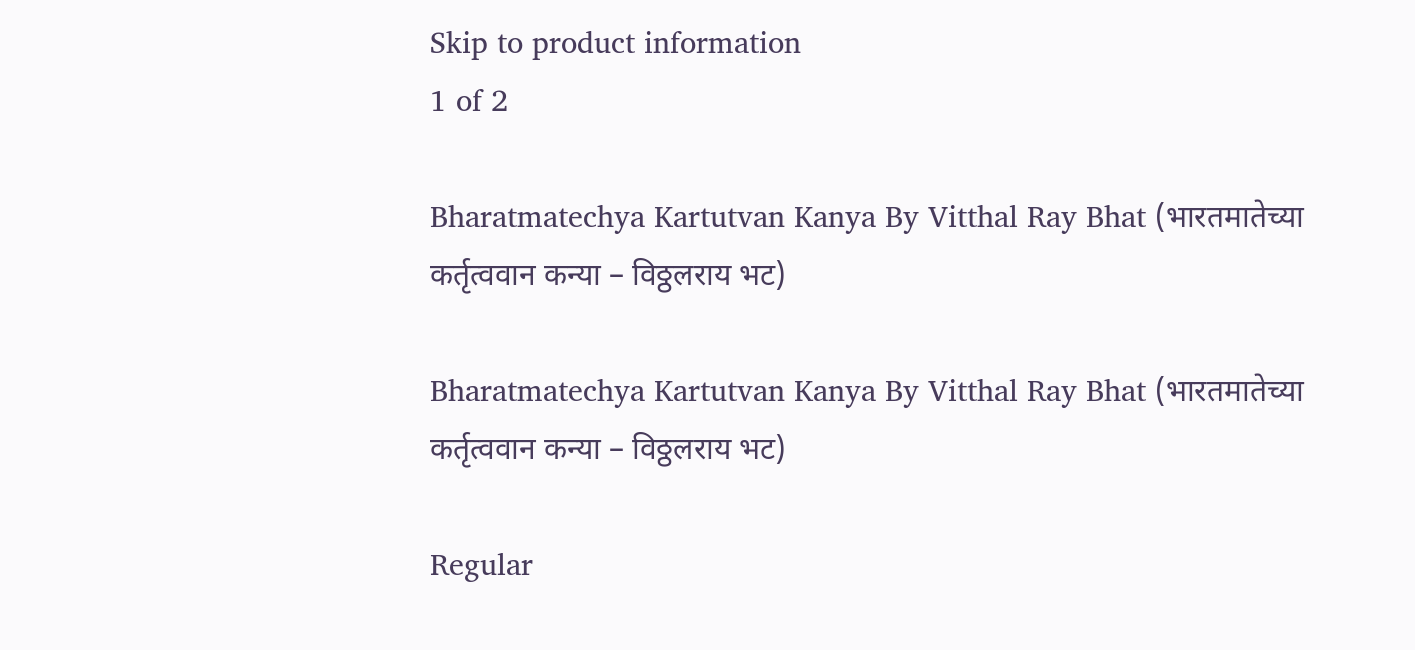Skip to product information
1 of 2

Bharatmatechya Kartutvan Kanya By Vitthal Ray Bhat (भारतमातेच्या कर्तृत्ववान कन्या – विठ्ठलराय भट)

Bharatmatechya Kartutvan Kanya By Vitthal Ray Bhat (भारतमातेच्या कर्तृत्ववान कन्या – विठ्ठलराय भट)

Regular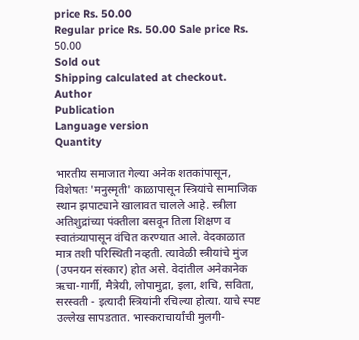price Rs. 50.00
Regular price Rs. 50.00 Sale price Rs. 50.00
Sold out
Shipping calculated at checkout.
Author
Publication
Language version
Quantity

भारतीय समाजात गेल्या अनेक शतकांपासून, विशेषतः 'मनुस्मृती' काळापासून स्त्रियांचे सामाजिक स्थान झपाट्याने खालावत चालले आहे. स्त्रीला अतिशुद्रांच्या पंक्तीला बसवून तिला शिक्षण व स्वातंत्र्यापासून वंचित करण्यात आले. वेदकाळात मात्र तशी परिस्थिती नव्हती. त्यावेळी स्त्रीयांचे मुंज (उपनयन संस्कार) होत असे. वेदांतील अनेकानेक ऋचा-गार्गी, मैत्रेयी, लोपामुद्रा, इला, शचि, सविता, सरस्वती - इत्यादी स्त्रियांनी रचिल्या होत्या. याचे स्पष्ट उल्लेख सापडतात. भास्कराचार्यांची मुलगी-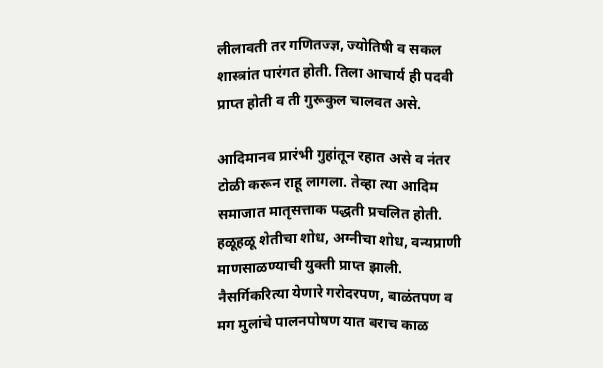लीलावती तर गणितज्ज्ञ, ज्योतिषी व सकल शास्त्रांत पारंगत होती. तिला आचार्य ही पदवी प्राप्त होती व ती गुरूकुल चालवत असे.

आदिमानव प्रारंभी गुहांतून रहात असे व नंतर टोळी करून राहू लागला. तेव्हा त्या आदिम समाजात मातृसत्ताक पद्धती प्रचलित होती. हळूहळू शेतीचा शोध, अग्नीचा शोध, वन्यप्राणी माणसाळण्याची युक्ती प्राप्त झाली. नैसर्गिकरित्या येणारे गरोदरपण, बाळंतपण व मग मुलांचे पालनपोषण यात बराच काळ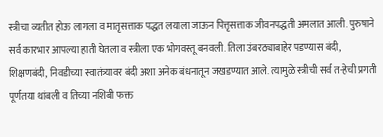स्त्रीचा व्यतीत होऊ लागला व मातृसत्ताक पद्धत लयाला जाऊन पित्तृसत्ताक जीवनपद्धती अमलात आली. पुरुषाने सर्व कारभार आपल्या हाती घेतला व स्त्रीला एक भोगवस्तू बनवली. तिला उंबरठ्याबाहेर पडण्यास बंदी, शिक्षणबंदी, निवडीच्या स्वातंत्र्यावर बंदी अशा अनेक बंधनातून जखडण्यात आले. त्यामुळे स्त्रीची सर्व त-हेची प्रगती पूर्णतया थांबली व तिच्या नशिबी फक्त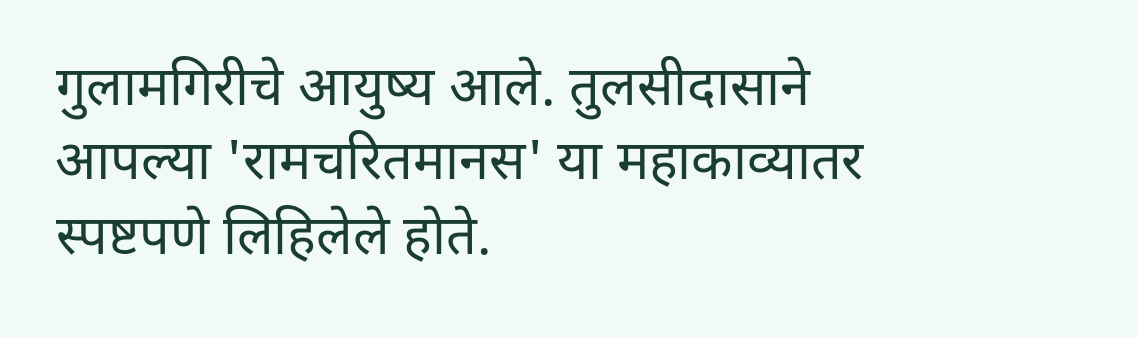गुलामगिरीचे आयुष्य आले. तुलसीदासाने आपल्या 'रामचरितमानस' या महाकाव्यातर स्पष्टपणे लिहिलेले होते.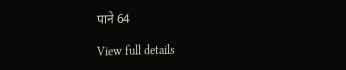पाने 64

View full details